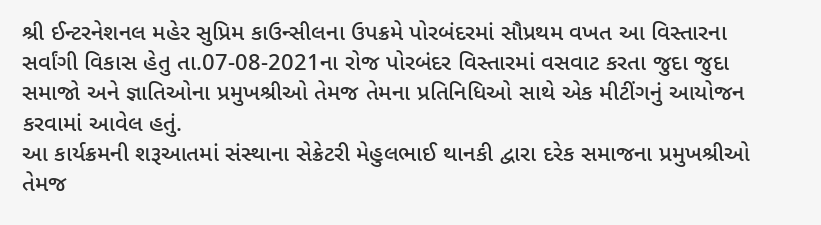શ્રી ઈન્ટરનેશનલ મહેર સુપ્રિમ કાઉન્સીલના ઉપક્રમે પોરબંદરમાં સૌપ્રથમ વખત આ વિસ્તારના સર્વાંગી વિકાસ હેતુ તા.07-08-2021ના રોજ પોરબંદર વિસ્તારમાં વસવાટ કરતા જુદા જુદા સમાજો અને જ્ઞાતિઓના પ્રમુખશ્રીઓ તેમજ તેમના પ્રતિનિધિઓ સાથે એક મીટીંગનું આયોજન કરવામાં આવેલ હતું.
આ કાર્યક્રમની શરૂઆતમાં સંસ્થાના સેક્રેટરી મેહુલભાઈ થાનકી દ્વારા દરેક સમાજના પ્રમુખશ્રીઓ તેમજ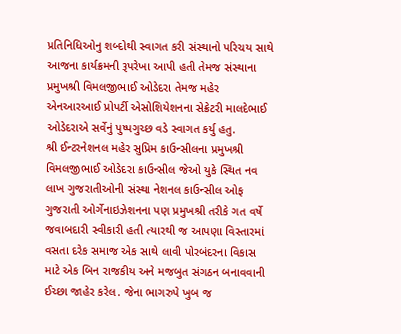પ્રતિનિધિઓનુ શબ્દોથી સ્વાગત કરી સંસ્થાનો પરિચય સાથે આજના કાર્યક્રમની રૂપરેખા આપી હતી તેમજ સંસ્થાના પ્રમુખશ્રી વિમલજીભાઈ ઓડેદરા તેમજ મહેર એનઆરઆઈ પ્રોપર્ટી એસોશિયેશનના સેક્રેટરી માલદેભાઈ ઓડેદરાએ સર્વેનું પુષ્પગુચ્છ વડે સ્વાગત કર્યુ હતુ.
શ્રી ઈન્ટરનેશનલ મહેર સુપ્રિમ કાઉન્સીલના પ્રમુખશ્રી વિમલજીભાઈ ઓડેદરા કાઉન્સીલ જેઓ યુકે સ્થિત નવ લાખ ગુજરાતીઓની સંસ્થા નેશનલ કાઉન્સીલ ઓફ ગુજરાતી ઓર્ગેનાઇઝેશનના પણ પ્રમુખશ્રી તરીકે ગત વર્ષે જવાબદારી સ્વીકારી હતી ત્યારથી જ આપણા વિસ્તારમાં વસતા દરેક સમાજ એક સાથે લાવી પોરબંદરના વિકાસ માટે એક બિન રાજકીય અને મજબુત સંગઠન બનાવવાની ઈચ્છા જાહેર કરેલ. જેના ભાગરુપે ખુબ જ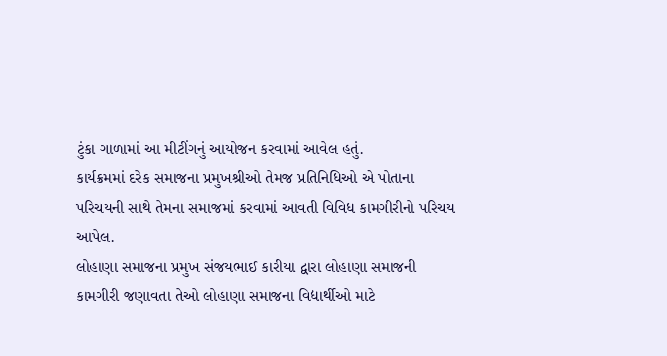ટુંકા ગાળામાં આ મીટીંગનું આયોજન કરવામાં આવેલ હતું.
કાર્યક્રમમાં દરેક સમાજના પ્રમુખશ્રીઓ તેમજ પ્રતિનિધિઓ એ પોતાના પરિચયની સાથે તેમના સમાજમાં કરવામાં આવતી વિવિધ કામગીરીનો પરિચય આપેલ.
લોહાણા સમાજના પ્રમુખ સંજયભાઈ કારીયા દ્વારા લોહાણા સમાજની કામગીરી જણાવતા તેઓ લોહાણા સમાજના વિદ્યાર્થીઓ માટે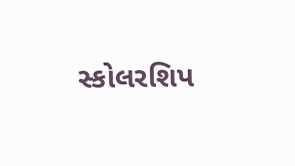સ્કોલરશિપ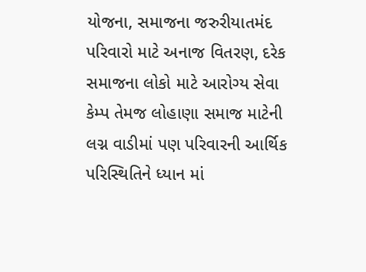યોજના, સમાજના જરુરીયાતમંદ પરિવારો માટે અનાજ વિતરણ, દરેક સમાજના લોકો માટે આરોગ્ય સેવા કેમ્પ તેમજ લોહાણા સમાજ માટેની લગ્ન વાડીમાં પણ પરિવારની આર્થિક પરિસ્થિતિને ધ્યાન માં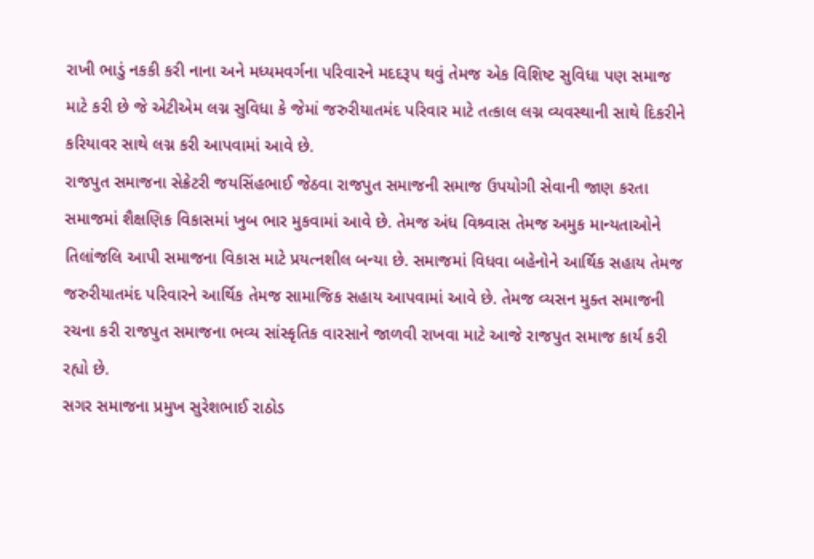રાખી ભાડું નકકી કરી નાના અને મધ્યમવર્ગના પરિવારને મદદરૂપ થવું તેમજ એક વિશિષ્ટ સુવિધા પણ સમાજ માટે કરી છે જે એટીએમ લગ્ન સુવિધા કે જેમાં જરુરીયાતમંદ પરિવાર માટે તત્કાલ લગ્ન વ્યવસ્થાની સાથે દિકરીને કરિયાવર સાથે લગ્ન કરી આપવામાં આવે છે.
રાજપુત સમાજના સેક્રેટરી જયસિંહભાઈ જેઠવા રાજપુત સમાજની સમાજ ઉપયોગી સેવાની જાણ કરતા સમાજમાં શૈક્ષણિક વિકાસમાં ખુબ ભાર મુકવામાં આવે છે. તેમજ અંધ વિશ્ર્વાસ તેમજ અમુક માન્યતાઓને તિલાંજલિ આપી સમાજના વિકાસ માટે પ્રયત્નશીલ બન્યા છે. સમાજમાં વિધવા બહેનોને આર્થિક સહાય તેમજ જરુરીયાતમંદ પરિવારને આર્થિક તેમજ સામાજિક સહાય આપવામાં આવે છે. તેમજ વ્યસન મુક્ત સમાજની રચના કરી રાજપુત સમાજના ભવ્ય સાંસ્કૃતિક વારસાને જાળવી રાખવા માટે આજે રાજપુત સમાજ કાર્ય કરી રહ્યો છે.
સગર સમાજના પ્રમુખ સુરેશભાઈ રાઠોડ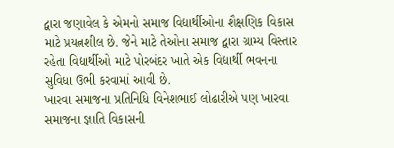દ્વારા જણાવેલ કે એમનો સમાજ વિદ્યાર્થીઓના શૈક્ષણિક વિકાસ માટે પ્રયત્નશીલ છે. જેને માટે તેઓના સમાજ દ્વારા ગ્રામ્ય વિસ્તાર રહેતા વિદ્યાર્થીઓ માટે પોરબંદર ખાતે એક વિદ્યાર્થી ભવનના સુવિધા ઉભી કરવામાં આવી છે.
ખારવા સમાજના પ્રતિનિધિ વિનેશભાઈ લોઢારીએ પણ ખારવા સમાજના જ્ઞાતિ વિકાસની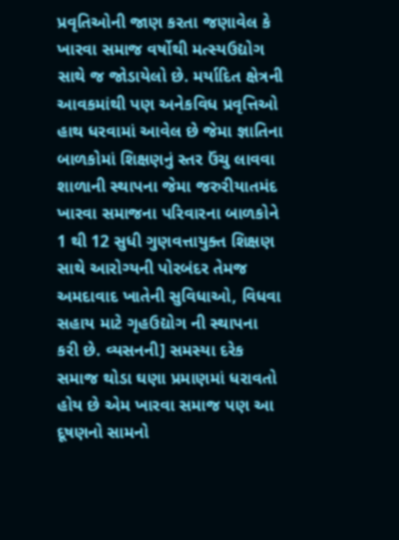પ્રવૃતિઓની જાણ કરતા જણાવેલ કે ખારવા સમાજ વર્ષોથી મત્સ્યઉદ્યોગ સાથે જ જોડાયેલો છે. મર્યાદિત ક્ષેત્રની આવકમાંથી પણ અનેકવિધ પ્રવૃત્તિઓ હાથ ધરવામાં આવેલ છે જેમા જ્ઞાતિના બાળકોમાં શિક્ષણનું સ્તર ઉંચુ લાવવા શાળાની સ્થાપના જેમા જરુરીયાતમંદ ખારવા સમાજના પરિવારના બાળકોને 1 થી 12 સુધી ગુણવત્તાયુક્ત શિક્ષણ સાથે આરોગ્યની પોરબંદર તેમજ અમદાવાદ ખાતેની સુવિધાઓ, વિધવા સહાય માટે ગૃહઉદ્યોગ ની સ્થાપના કરી છે. વ્યસનની] સમસ્યા દરેક સમાજ થોડા ઘણા પ્રમાણમાં ધરાવતો હોય છે એમ ખારવા સમાજ પણ આ દૂષણનો સામનો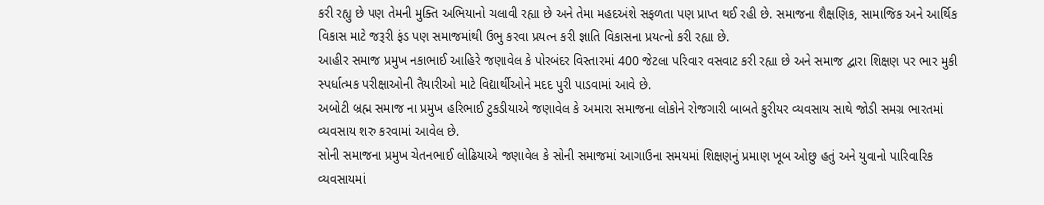કરી રહ્યુ છે પણ તેમની મુક્તિ અભિયાનો ચલાવી રહ્યા છે અને તેમા મહદઅંશે સફળતા પણ પ્રાપ્ત થઈ રહી છે. સમાજના શૈક્ષણિક, સામાજિક અને આર્થિક વિકાસ માટે જરૂરી ફંડ પણ સમાજમાંથી ઉભુ કરવા પ્રયત્ન કરી જ્ઞાતિ વિકાસના પ્રયત્નો કરી રહ્યા છે.
આહીર સમાજ પ્રમુખ નકાભાઈ આહિરે જણાવેલ કે પોરબંદર વિસ્તારમાં 400 જેટલા પરિવાર વસવાટ કરી રહ્યા છે અને સમાજ દ્વારા શિક્ષણ પર ભાર મુકી સ્પર્ધાત્મક પરીક્ષાઓની તૈયારીઓ માટે વિદ્યાર્થીઓને મદદ પુરી પાડવામાં આવે છે.
અબોટી બ્રહ્મ સમાજ ના પ્રમુખ હરિભાઈ ટુકડીયાએ જણાવેલ કે અમારા સમાજના લોકોને રોજગારી બાબતે કુરીયર વ્યવસાય સાથે જોડી સમગ્ર ભારતમાં વ્યવસાય શરુ કરવામાં આવેલ છે.
સોની સમાજના પ્રમુખ ચેતનભાઈ લોઢિયાએ જણાવેલ કે સોની સમાજમાં આગાઉના સમયમાં શિક્ષણનું પ્રમાણ ખૂબ ઓછુ હતું અને યુવાનો પારિવારિક વ્યવસાયમાં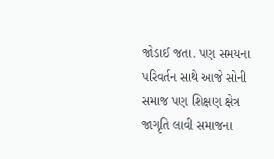જોડાઈ જતા. પણ સમયના પરિવર્તન સાથે આજે સોની સમાજ પણ શિક્ષણ ક્ષેત્ર જાગૃતિ લાવી સમાજના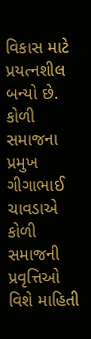વિકાસ માટે પ્રયત્નશીલ બન્યો છે.
કોળી સમાજના પ્રમુખ ગીગાભાઈ ચાવડાએ કોળી સમાજની પ્રવૃત્તિઓ વિશે માહિતી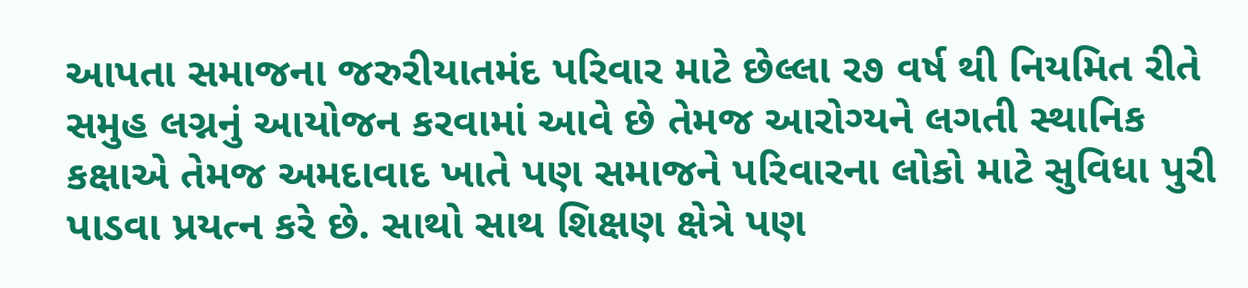આપતા સમાજના જરુરીયાતમંદ પરિવાર માટે છેલ્લા ર૭ વર્ષ થી નિયમિત રીતે સમુહ લગ્નનું આયોજન કરવામાં આવે છે તેમજ આરોગ્યને લગતી સ્થાનિક કક્ષાએ તેમજ અમદાવાદ ખાતે પણ સમાજને પરિવારના લોકો માટે સુવિધા પુરી પાડવા પ્રયત્ન કરે છે. સાથો સાથ શિક્ષણ ક્ષેત્રે પણ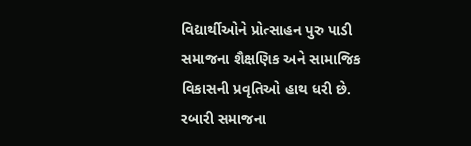વિદ્યાર્થીઓને પ્રોત્સાહન પુરુ પાડી સમાજના શૈક્ષણિક અને સામાજિક વિકાસની પ્રવૃતિઓ હાથ ધરી છે.
રબારી સમાજના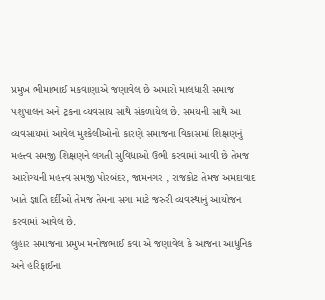પ્રમુખ ભીમાભાઈ મકવાણાએ જણાવેલ છે અમારો માલધારી સમાજ પશુપાલન અને ટ્રકના વ્યવસાય સાથે સંકળાયેલ છે. સમયની સાથે આ વ્યવસાયમાં આવેલ મુશ્કેલીઓનો કારણે સમાજના વિકાસમાં શિક્ષણનું મહત્ત્વ સમજી શિક્ષણને લગતી સુવિધાઓ ઉભી કરવામાં આવી છે તેમજ આરોગ્યની મહત્ત્વ સમજી પોરબંદર, જામનગર , રાજકોટ તેમજ અમદાવાદ ખાતે જ્ઞાતિ દર્દીઓ તેમજ તેમના સગા માટે જરુરી વ્યવસ્થાનું આયોજન કરવામાં આવેલ છે.
લુહાર સમાજના પ્રમુખ મનોજભાઈ કવા એ જણાવેલ કે આજના આધુનિક અને હરિફાઈના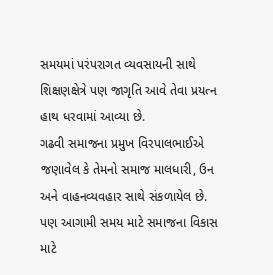સમયમાં પરંપરાગત વ્યવસાયની સાથે શિક્ષણક્ષેત્રે પણ જાગૃતિ આવે તેવા પ્રયત્ન હાથ ધરવામાં આવ્યા છે.
ગઢવી સમાજના પ્રમુખ વિરપાલભાઈએ જણાવેલ કે તેમનો સમાજ માલધારી, ઉન અને વાહનવ્યવહાર સાથે સંકળાયેલ છે. પણ આગામી સમય માટે સમાજના વિકાસ માટે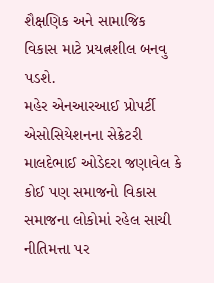શૈક્ષણિક અને સામાજિક વિકાસ માટે પ્રયત્નશીલ બનવુ પડશે.
મહેર એનઆરઆઈ પ્રોપર્ટી એસોસિયેશનના સેક્રેટરી માલદેભાઈ ઓડેદરા જણાવેલ કે કોઈ પણ સમાજનો વિકાસ સમાજના લોકોમાં રહેલ સાચી નીતિમત્તા પર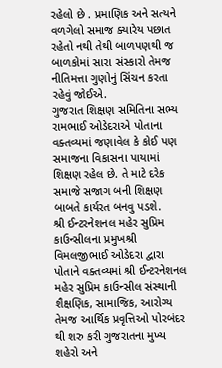રહેલો છે . પ્રમાણિક અને સત્યને વળગેલો સમાજ ક્યારેય પછાત રહેતો નથી તેથી બાળપણથી જ બાળકોમાં સારા સંસ્કારો તેમજ નીતિમત્તા ગુણોનું સિંચન કરતા રહેવું જોઈએ.
ગુજરાત શિક્ષણ સમિતિના સભ્ય રામભાઈ ઓડેદરાએ પોતાના વક્તવ્યમાં જણાવેલ કે કોઈ પણ સમાજના વિકાસના પાયામાં શિક્ષણ રહેલ છે. તે માટે દરેક સમાજે સજાગ બની શિક્ષણ બાબતે કાર્યરત બનવુ પડશે.
શ્રી ઈન્ટરનેશનલ મહેર સુપ્રિમ કાઉન્સીલના પ્રમુખશ્રી વિમલજીભાઈ ઓડેદરા દ્વારા પોતાને વક્તવ્યમાં શ્રી ઈન્ટરનેશનલ મહેર સુપ્રિમ કાઉન્સીલ સંસ્થાની શૈક્ષણિક, સામાજિક, આરોગ્ય તેમજ આર્થિક પ્રવૃત્તિઓ પોરબંદર થી શરુ કરી ગુજરાતના મુખ્ય શહેરો અને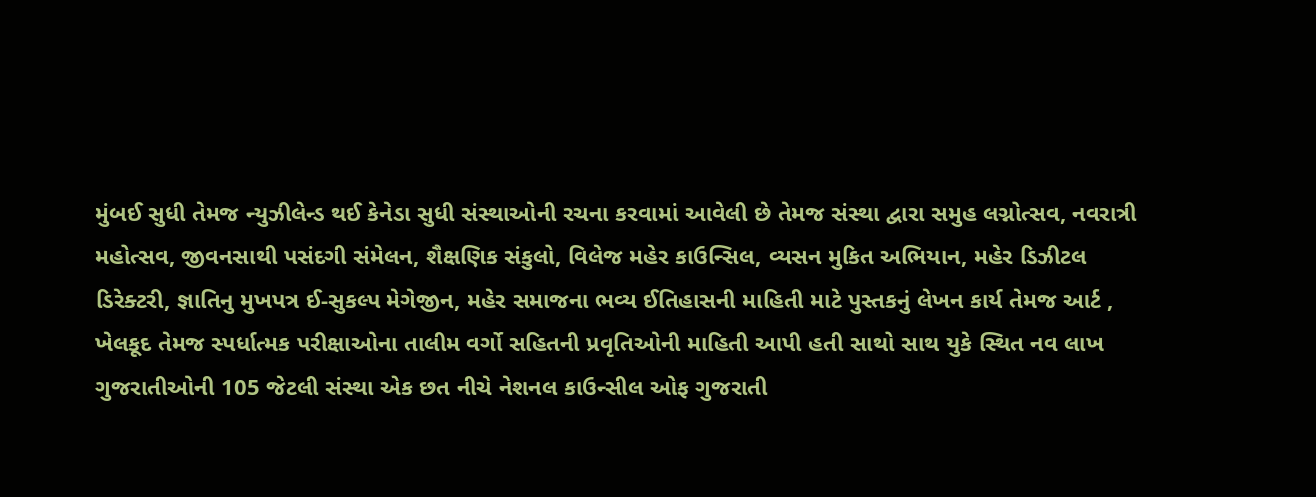મુંબઈ સુધી તેમજ ન્યુઝીલેન્ડ થઈ કેનેડા સુધી સંસ્થાઓની રચના કરવામાં આવેલી છે તેમજ સંસ્થા દ્વારા સમુહ લગ્નોત્સવ, નવરાત્રી મહોત્સવ, જીવનસાથી પસંદગી સંમેલન, શૈક્ષણિક સંકુલો, વિલેજ મહેર કાઉન્સિલ, વ્યસન મુકિત અભિયાન, મહેર ડિઝીટલ ડિરેક્ટરી, જ્ઞાતિનુ મુખપત્ર ઈ-સુકલ્પ મેગેજીન, મહેર સમાજના ભવ્ય ઈતિહાસની માહિતી માટે પુસ્તકનું લેખન કાર્ય તેમજ આર્ટ , ખેલકૂદ તેમજ સ્પર્ધાત્મક પરીક્ષાઓના તાલીમ વર્ગો સહિતની પ્રવૃતિઓની માહિતી આપી હતી સાથો સાથ યુકે સ્થિત નવ લાખ ગુજરાતીઓની 105 જેટલી સંસ્થા એક છત નીચે નેશનલ કાઉન્સીલ ઓફ ગુજરાતી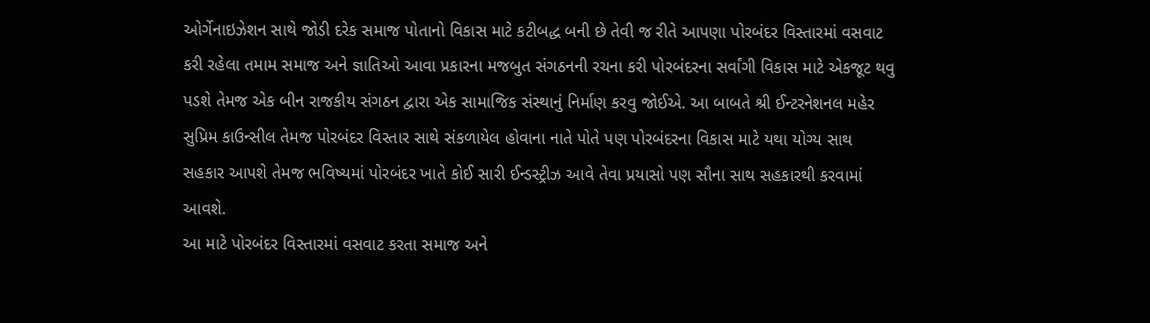ઓર્ગેનાઇઝેશન સાથે જોડી દરેક સમાજ પોતાનો વિકાસ માટે કટીબદ્ધ બની છે તેવી જ રીતે આપણા પોરબંદર વિસ્તારમાં વસવાટ કરી રહેલા તમામ સમાજ અને જ્ઞાતિઓ આવા પ્રકારના મજબુત સંગઠનની રચના કરી પોરબંદરના સર્વાંગી વિકાસ માટે એકજૂટ થવુ પડશે તેમજ એક બીન રાજકીય સંગઠન દ્વારા એક સામાજિક સંસ્થાનું નિર્માણ કરવુ જોઈએ. આ બાબતે શ્રી ઈન્ટરનેશનલ મહેર સુપ્રિમ કાઉન્સીલ તેમજ પોરબંદર વિસ્તાર સાથે સંકળાયેલ હોવાના નાતે પોતે પણ પોરબંદરના વિકાસ માટે યથા યોગ્ય સાથ સહકાર આપશે તેમજ ભવિષ્યમાં પોરબંદર ખાતે કોઈ સારી ઈન્ડસ્ટ્રીઝ આવે તેવા પ્રયાસો પણ સૌના સાથ સહકારથી કરવામાં આવશે.
આ માટે પોરબંદર વિસ્તારમાં વસવાટ કરતા સમાજ અને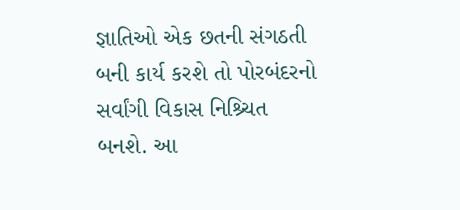જ્ઞાતિઓ એક છતની સંગઠતી બની કાર્ય કરશે તો પોરબંદરનો સર્વાંગી વિકાસ નિશ્ર્ચિત બનશે. આ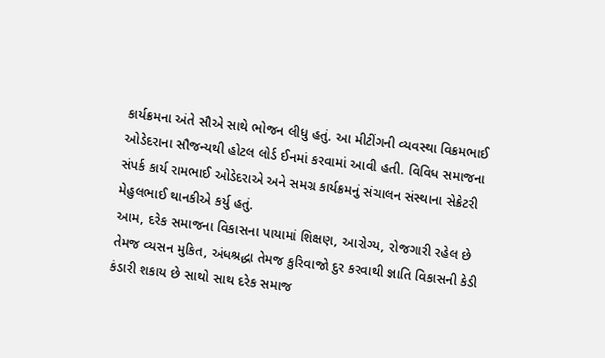કાર્યક્રમના અંતે સૌએ સાથે ભોજન લીધુ હતું. આ મીટીંગની વ્યવસ્થા વિક્રમભાઈ ઓડેદરાના સૌજન્યથી હોટલ લોર્ડ ઈનમાં કરવામાં આવી હતી. વિવિધ સમાજના સંપર્ક કાર્ય રામભાઈ ઓડેદરાએ અને સમગ્ર કાર્યક્રમનું સંચાલન સંસ્થાના સેક્રેટરી મેહુલભાઈ થાનકીએ કર્યુ હતું.
આમ, દરેક સમાજના વિકાસના પાયામાં શિક્ષણ, આરોગ્ય, રોજગારી રહેલ છે તેમજ વ્યસન મુકિત, અંધશ્રદ્ધા તેમજ કુરિવાજો દુર કરવાથી જ્ઞાતિ વિકાસની કેડી કંડારી શકાય છે સાથો સાથ દરેક સમાજ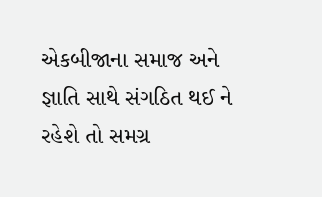એકબીજાના સમાજ અને જ્ઞાતિ સાથે સંગઠિત થઈ ને રહેશે તો સમગ્ર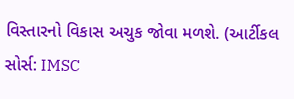વિસ્તારનો વિકાસ અચુક જોવા મળશે. (આર્ટીકલ સોર્સ: IMSC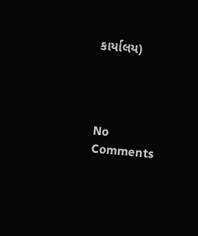કાર્યાલય)




No Comments